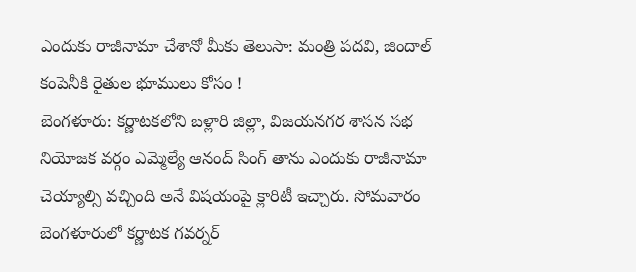ఎందుకు రాజీనామా చేశానో మీకు తెలుసా: మంత్రి పదవి, జిందాల్ కంపెనీకి రైతుల భూములు కోసం !
బెంగళూరు: కర్ణాటకలోని బళ్లారి జిల్లా, విజయనగర శాసన సభ నియోజక వర్గం ఎమ్మెల్యే ఆనంద్ సింగ్ తాను ఎందుకు రాజీనామా చెయ్యాల్సి వచ్చింది అనే విషయంపై క్లారిటీ ఇచ్చారు. సోమవారం బెంగళూరులో కర్ణాటక గవర్నర్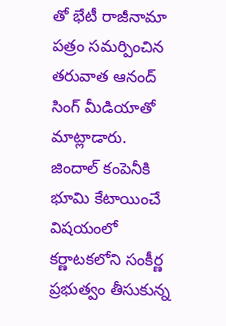తో భేటీ రాజీనామా పత్రం సమర్పించిన తరువాత ఆనంద్ సింగ్ మీడియాతో మాట్లాడారు.
జిందాల్ కంపెనీకి భూమి కేటాయించే విషయంలో కర్ణాటకలోని సంకీర్ణ ప్రభుత్వం తీసుకున్న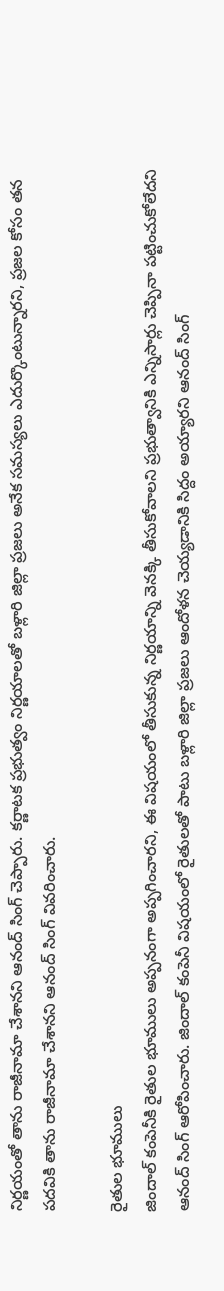నిర్ణయంతో తాను రాజీనామా చేశానని ఆనంద్ సింగ్ చెప్పారు. కర్ణాటక ప్రభుత్వం నిర్ణయాలతో బళ్లారి జిల్లా ప్రజలు అనేక సమస్యలు ఎదుర్కొంటున్నారని, ప్రజల కోసం తన పదవికి తాను రాజీనామా చేశానని ఆనంద్ సింగ్ వివరించారు.

రైతుల భూములు
జిందాల్ కంపెనీకి రైతుల భూములు అప్పనంగా అప్పగించారని, ఈ విషయంలో తీసుకున్న నిర్ణయాన్ని వెనక్కి తీసుకోవాలని ప్రభుత్వానికి ఎన్నిసార్లు చెప్పినా పట్టించుకోలేదని ఆనంద్ సింగ్ ఆరోపించారు. జిందాల్ కంపెనీ విషయంలో రైతులతో పాటు బళ్లారి జిల్లా ప్రజలు ఆందోళన చెయ్యడానికి సిద్దం అయ్యారని ఆనంద్ సింగ్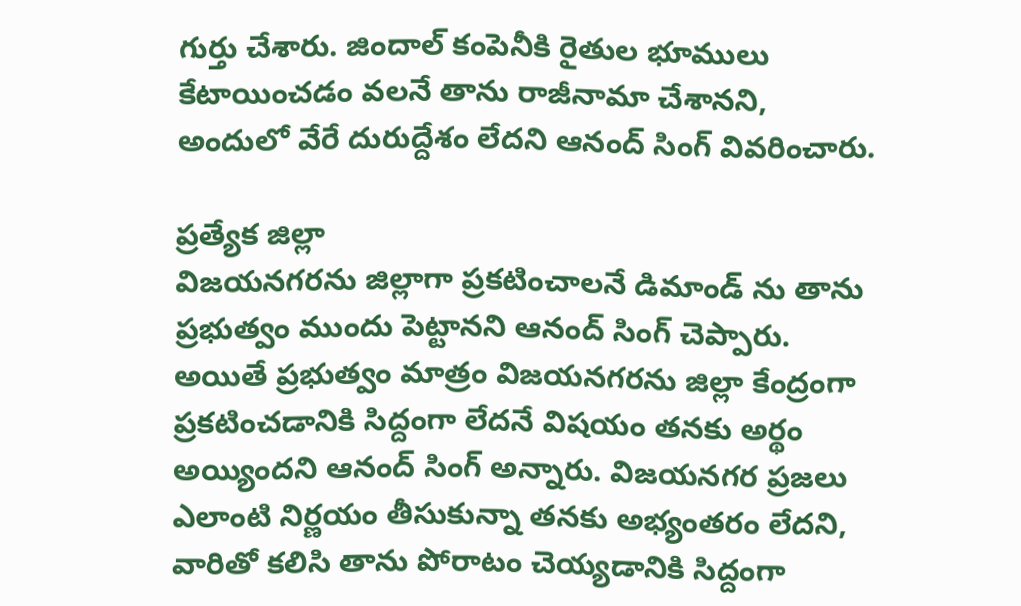గుర్తు చేశారు. జిందాల్ కంపెనీకి రైతుల భూములు కేటాయించడం వలనే తాను రాజీనామా చేశానని, అందులో వేరే దురుద్దేశం లేదని ఆనంద్ సింగ్ వివరించారు.

ప్రత్యేక జిల్లా
విజయనగరను జిల్లాగా ప్రకటించాలనే డిమాండ్ ను తాను ప్రభుత్వం ముందు పెట్టానని ఆనంద్ సింగ్ చెప్పారు. అయితే ప్రభుత్వం మాత్రం విజయనగరను జిల్లా కేంద్రంగా ప్రకటించడానికి సిద్దంగా లేదనే విషయం తనకు అర్థం అయ్యిందని ఆనంద్ సింగ్ అన్నారు. విజయనగర ప్రజలు ఎలాంటి నిర్ణయం తీసుకున్నా తనకు అభ్యంతరం లేదని, వారితో కలిసి తాను పోరాటం చెయ్యడానికి సిద్దంగా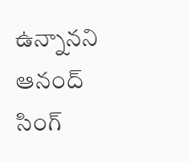ఉన్నానని ఆనంద్ సింగ్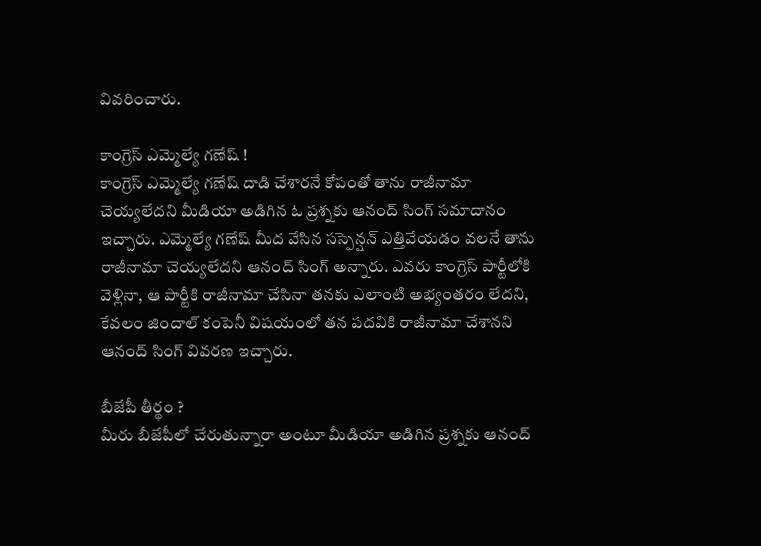వివరించారు.

కాంగ్రెస్ ఎమ్మెల్యే గణేష్ !
కాంగ్రెస్ ఎమ్మెల్యే గణేష్ దాడి చేశారనే కోపంతో తాను రాజీనామా చెయ్యలేదని మీడియా అడిగిన ఓ ప్రశ్నకు ఆనంద్ సింగ్ సమాదానం ఇచ్చారు. ఎమ్మెల్యే గణేష్ మీద వేసిన సస్పెన్షన్ ఎత్తివేయడం వలనే తాను రాజీనామా చెయ్యలేదని ఆనంద్ సింగ్ అన్నారు. ఎవరు కాంగ్రెస్ పార్టీలోకి వెళ్లినా, ఆ పార్టీకి రాజీనామా చేసినా తనకు ఎలాంటి అభ్యంతరం లేదని, కేవలం జిందాల్ కంపెనీ విషయంలో తన పదవికి రాజీనామా చేశానని ఆనంద్ సింగ్ వివరణ ఇచ్చారు.

బీజేపీ తీర్థం ?
మీరు బీజేపీలో చేరుతున్నారా అంటూ మీడియా అడిగిన ప్రశ్నకు ఆనంద్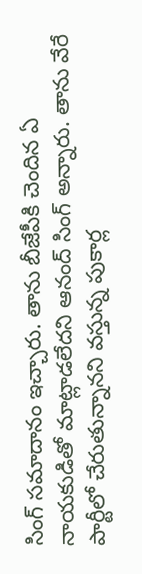సింగ్ సమాదానం ఇచ్చారు. తాను బీజేపీకి చెందిన ఏ నాయకుడితో మాట్లాడలేదని ఆనంద్ సింగ్ అన్నారు. తాను వేరే పార్టీలో చేరుతున్నానని వస్తున్న పుకార్ల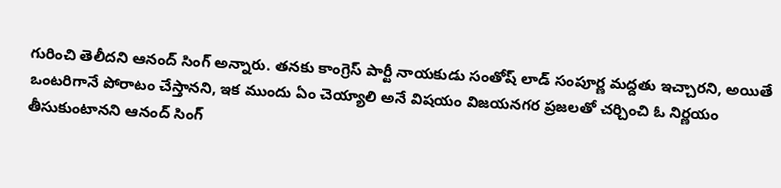గురించి తెలీదని ఆనంద్ సింగ్ అన్నారు. తనకు కాంగ్రెస్ పార్టీ నాయకుడు సంతోష్ లాడ్ సంపూర్ణ మద్దతు ఇచ్చారని, అయితే ఒంటరిగానే పోరాటం చేస్తానని, ఇక ముందు ఏం చెయ్యాలి అనే విషయం విజయనగర ప్రజలతో చర్చించి ఓ నిర్ణయం తీసుకుంటానని ఆనంద్ సింగ్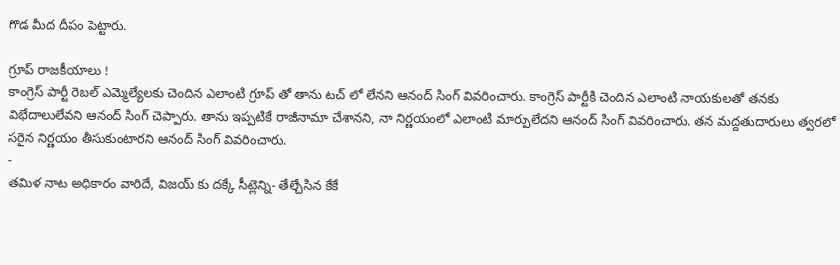గొడ మీద దీపం పెట్టారు.

గ్రూప్ రాజకీయాలు !
కాంగ్రెస్ పార్టీ రెబల్ ఎమ్మెల్యేలకు చెందిన ఎలాంటి గ్రూప్ తో తాను టచ్ లో లేనని ఆనంద్ సింగ్ వివరించారు. కాంగ్రెస్ పార్టీకి చెందిన ఎలాంటి నాయకులతో తనకు విభేదాలులేవని ఆనంద్ సింగ్ చెప్పారు. తాను ఇప్పటికే రాజీనామా చేశానని, నా నిర్ణయంలో ఎలాంటి మార్పులేదని ఆనంద్ సింగ్ వివరించారు. తన మద్దతుదారులు త్వరలో సరైన నిర్ణయం తీసుకుంటారని ఆనంద్ సింగ్ వివరించారు.
-
తమిళ నాట అధికారం వారిదే, విజయ్ కు దక్కే సీట్లెన్ని- తేల్చేసిన కేకే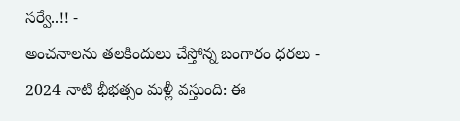సర్వే..!! -
అంచనాలను తలకిందులు చేస్తోన్న బంగారం ధరలు -
2024 నాటి భీభత్సం మళ్లీ వస్తుంది: ఈ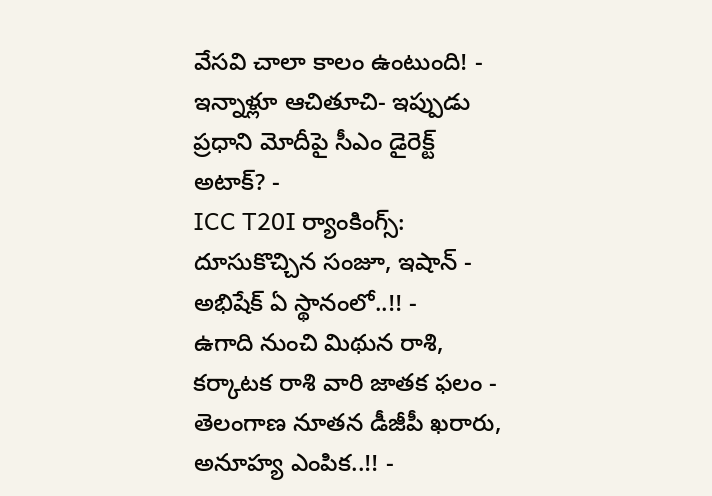వేసవి చాలా కాలం ఉంటుంది! -
ఇన్నాళ్లూ ఆచితూచి- ఇప్పుడు ప్రధాని మోదీపై సీఎం డైరెక్ట్ అటాక్? -
ICC T20I ర్యాంకింగ్స్: దూసుకొచ్చిన సంజూ, ఇషాన్ - అభిషేక్ ఏ స్థానంలో..!! -
ఉగాది నుంచి మిథున రాశి, కర్కాటక రాశి వారి జాతక ఫలం -
తెలంగాణ నూతన డీజీపీ ఖరారు, అనూహ్య ఎంపిక..!! -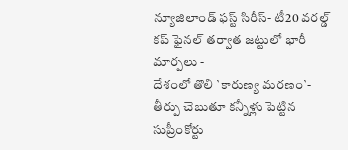న్యూజిలాండ్ ఫస్ట్ సిరీస్- టీ20 వరల్డ్ కప్ ఫైనల్ తర్వాత జట్టులో భారీ మార్పలు -
దేశంలో తొలి `కారుణ్య మరణం`- తీర్పు చెబుతూ కన్నీళ్లు పెట్టిన సుప్రీంకోర్టు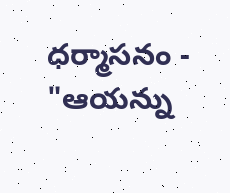ధర్మాసనం -
"ఆయన్ను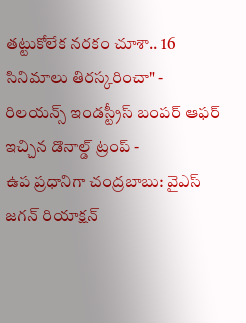తట్టుకోలేక నరకం చూశా.. 16 సినిమాలు తిరస్కరించా" -
రిలయన్స్ ఇండస్ట్రీస్ బంపర్ ఆఫర్ ఇచ్చిన డొనాల్డ్ ట్రంప్ -
ఉప ప్రధానిగా చంద్రబాబు: వైఎస్ జగన్ రియాక్షన్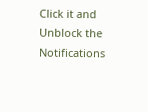Click it and Unblock the Notifications